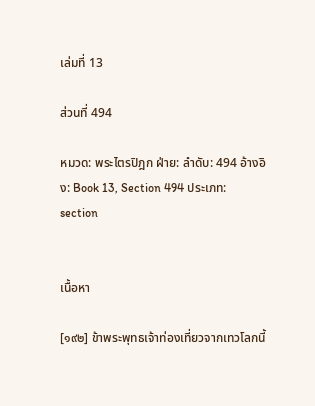เล่มที่ 13

ส่วนที่ 494

หมวด: พระไตรปิฎก ฝ่าย: ลำดับ: 494 อ้างอิง: Book 13, Section 494 ประเภท: section


เนื้อหา

[๑๙๒] ข้าพระพุทธเจ้าท่องเที่ยวจากเทวโลกนี้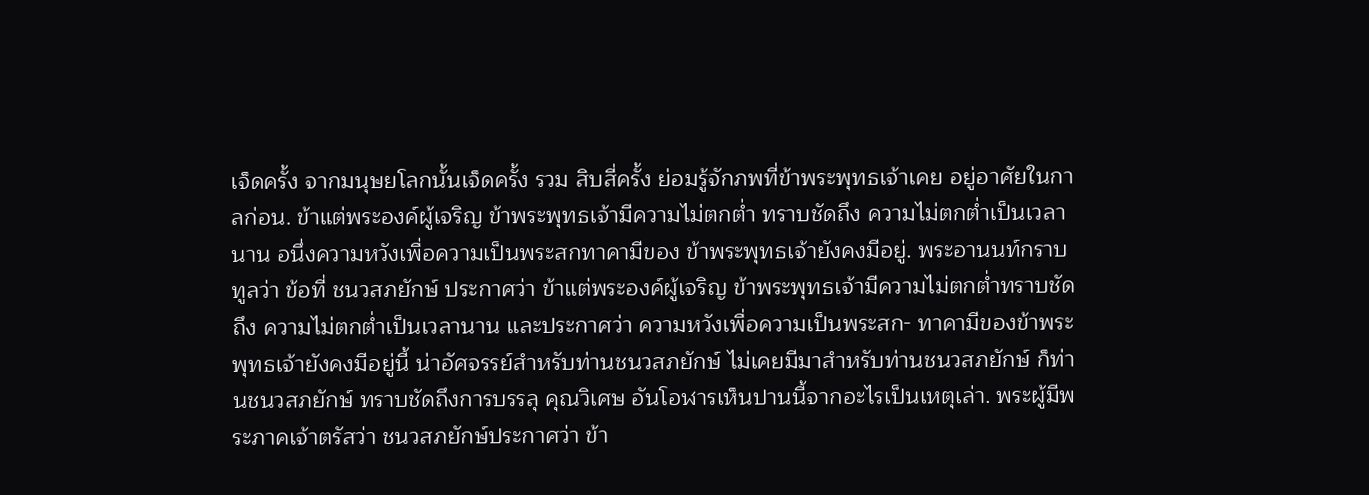เจ็ดครั้ง จากมนุษยโลกนั้นเจ็ดครั้ง รวม สิบสี่ครั้ง ย่อมรู้จักภพที่ข้าพระพุทธเจ้าเคย อยู่อาศัยในกาลก่อน. ข้าแต่พระองค์ผู้เจริญ ข้าพระพุทธเจ้ามีความไม่ตกต่ำ ทราบชัดถึง ความไม่ตกต่ำเป็นเวลานาน อนึ่งความหวังเพื่อความเป็นพระสกทาคามีของ ข้าพระพุทธเจ้ายังคงมีอยู่. พระอานนท์กราบทูลว่า ข้อที่ ชนวสภยักษ์ ประกาศว่า ข้าแต่พระองค์ผู้เจริญ ข้าพระพุทธเจ้ามีความไม่ตกต่ำทราบชัดถึง ความไม่ตกต่ำเป็นเวลานาน และประกาศว่า ความหวังเพื่อความเป็นพระสก- ทาคามีของข้าพระพุทธเจ้ายังคงมีอยู่นี้ น่าอัศจรรย์สำหรับท่านชนวสภยักษ์ ไม่เคยมีมาสำหรับท่านชนวสภยักษ์ ก็ท่านชนวสภยักษ์ ทราบชัดถึงการบรรลุ คุณวิเศษ อันโอฬารเห็นปานนี้จากอะไรเป็นเหตุเล่า. พระผู้มีพระภาคเจ้าตรัสว่า ชนวสภยักษ์ประกาศว่า ข้า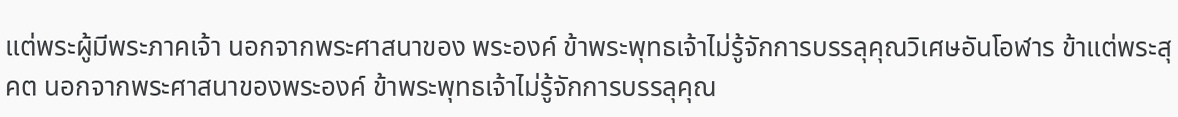แต่พระผู้มีพระภาคเจ้า นอกจากพระศาสนาของ พระองค์ ข้าพระพุทธเจ้าไม่รู้จักการบรรลุคุณวิเศษอันโอฬาร ข้าแต่พระสุคต นอกจากพระศาสนาของพระองค์ ข้าพระพุทธเจ้าไม่รู้จักการบรรลุคุณ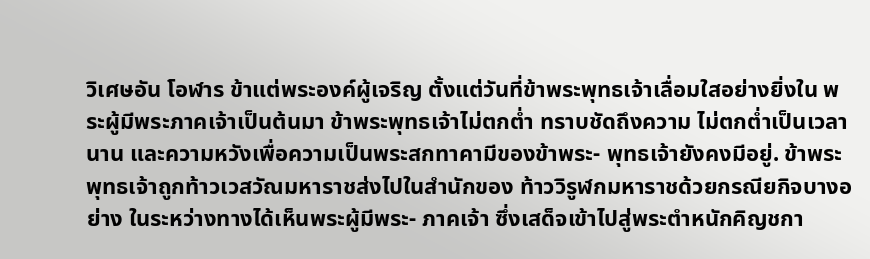วิเศษอัน โอฬาร ข้าแต่พระองค์ผู้เจริญ ตั้งแต่วันที่ข้าพระพุทธเจ้าเลื่อมใสอย่างยิ่งใน พระผู้มีพระภาคเจ้าเป็นต้นมา ข้าพระพุทธเจ้าไม่ตกต่ำ ทราบชัดถึงความ ไม่ตกต่ำเป็นเวลานาน และความหวังเพื่อความเป็นพระสกทาคามีของข้าพระ- พุทธเจ้ายังคงมีอยู่. ข้าพระพุทธเจ้าถูกท้าวเวสวัณมหาราชส่งไปในสำนักของ ท้าววิรูฬกมหาราชด้วยกรณียกิจบางอย่าง ในระหว่างทางได้เห็นพระผู้มีพระ- ภาคเจ้า ซึ่งเสด็จเข้าไปสู่พระตำหนักคิญชกา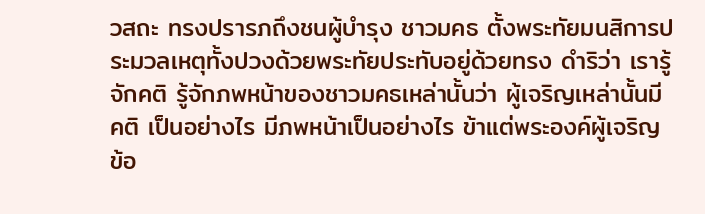วสถะ ทรงปรารภถึงชนผู้บำรุง ชาวมคธ ตั้งพระทัยมนสิการประมวลเหตุทั้งปวงด้วยพระทัยประทับอยู่ด้วยทรง ดำริว่า เรารู้จักคติ รู้จักภพหน้าของชาวมคธเหล่านั้นว่า ผู้เจริญเหล่านั้นมีคติ เป็นอย่างไร มีภพหน้าเป็นอย่างไร ข้าแต่พระองค์ผู้เจริญ ข้อ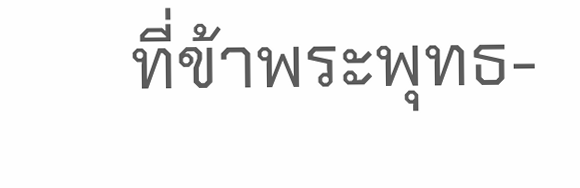ที่ข้าพระพุทธ-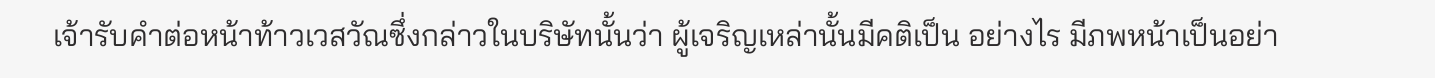เจ้ารับคำต่อหน้าท้าวเวสวัณซึ่งกล่าวในบริษัทนั้นว่า ผู้เจริญเหล่านั้นมีคติเป็น อย่างไร มีภพหน้าเป็นอย่า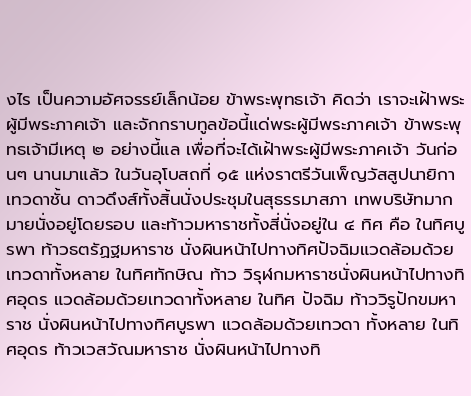งไร เป็นความอัศจรรย์เล็กน้อย ข้าพระพุทธเจ้า คิดว่า เราจะเฝ้าพระผู้มีพระภาคเจ้า และจักกราบทูลข้อนี้แด่พระผู้มีพระภาคเจ้า ข้าพระพุทธเจ้ามีเหตุ ๒ อย่างนี้แล เพื่อที่จะได้เฝ้าพระผู้มีพระภาคเจ้า วันก่อนๆ นานมาแล้ว ในวันอุโบสถที่ ๑๕ แห่งราตรีวันเพ็ญวัสสูปนายิกา เทวดาชั้น ดาวดึงส์ทั้งสิ้นนั่งประชุมในสุธรรมาสภา เทพบริษัทมากมายนั่งอยู่โดยรอบ และท้าวมหาราชทั้งสี่นั่งอยู่ใน ๔ ทิศ คือ ในทิศบูรพา ท้าวธตรัฏฐมหาราช นั่งผินหน้าไปทางทิศปัจฉิมแวดล้อมด้วยเทวดาทั้งหลาย ในทิศทักษิณ ท้าว วิรุฬกมหาราชนั่งผินหน้าไปทางทิศอุดร แวดล้อมด้วยเทวดาทั้งหลาย ในทิศ ปัจฉิม ท้าววิรูปักขมหาราช นั่งผินหน้าไปทางทิศบูรพา แวดล้อมด้วยเทวดา ทั้งหลาย ในทิศอุดร ท้าวเวสวัณมหาราช นั่งผินหน้าไปทางทิ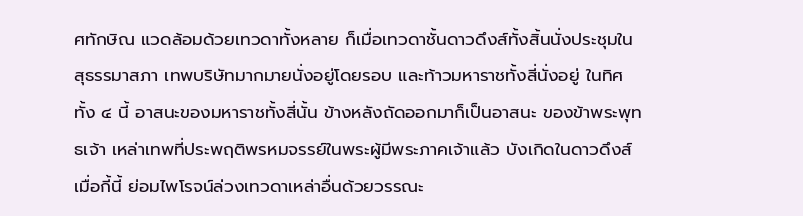ศทักษิณ แวดล้อมด้วยเทวดาทั้งหลาย ก็เมื่อเทวดาชั้นดาวดึงส์ทั้งสิ้นนั่งประชุมใน สุธรรมาสภา เทพบริษัทมากมายนั่งอยู่โดยรอบ และท้าวมหาราชทั้งสี่นั่งอยู่ ในทิศทั้ง ๔ นี้ อาสนะของมหาราชทั้งสี่นั้น ข้างหลังถัดออกมาก็เป็นอาสนะ ของข้าพระพุทธเจ้า เหล่าเทพที่ประพฤติพรหมจรรย์ในพระผู้มีพระภาคเจ้าแล้ว บังเกิดในดาวดึงส์เมื่อกี้นี้ ย่อมไพโรจน์ล่วงเทวดาเหล่าอื่นด้วยวรรณะ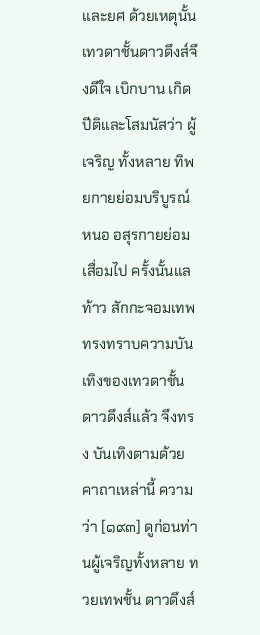และยศ ด้วยเหตุนั้น เทวดาชั้นดาวดึงส์จึงดีใจ เบิกบาน เกิดปีติและโสมนัสว่า ผู้เจริญ ทั้งหลาย ทิพยกายย่อมบริบูรณ์หนอ อสุรกายย่อมเสื่อมไป ครั้งนั้นแล ท้าว สักกะจอมเทพ ทรงทราบความบันเทิงของเทวดาชั้นดาวดึงส์แล้ว จึงทรง บันเทิงตามด้วยคาถาเหล่านี้ ความว่า [๑๙๓] ดูก่อนท่านผู้เจริญทั้งหลาย ทวยเทพชั้น ดาวดึงส์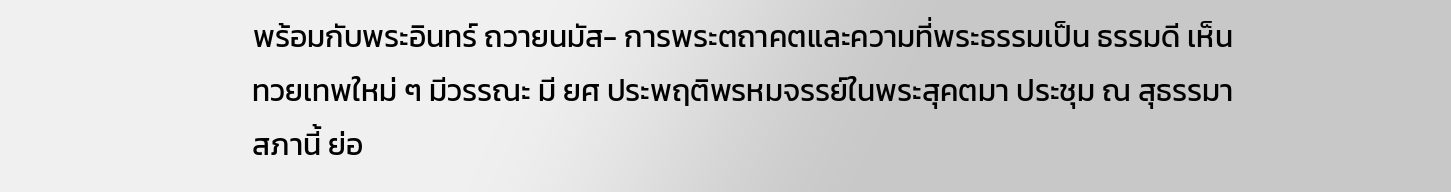พร้อมกับพระอินทร์ ถวายนมัส- การพระตถาคตและความที่พระธรรมเป็น ธรรมดี เห็นทวยเทพใหม่ ๆ มีวรรณะ มี ยศ ประพฤติพรหมจรรย์ในพระสุคตมา ประชุม ณ สุธรรมาสภานี้ ย่อ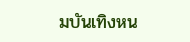มบันเทิงหน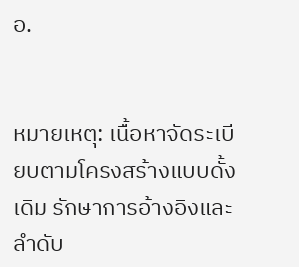อ.


หมายเหตุ: เนื้อหาจัดระเบียบตามโครงสร้างแบบดั้งเดิม รักษาการอ้างอิงและลำดับ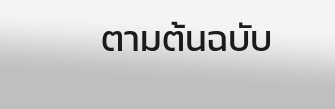ตามต้นฉบับ